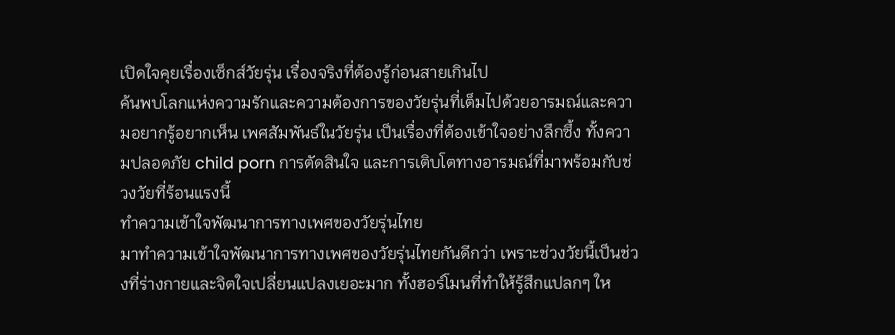เปิดใจคุยเรื่องเซ็กส์วัยรุ่น เรื่องจริงที่ต้องรู้ก่อนสายเกินไป
ค้นพบโลกแห่งความรักและความต้องการของวัยรุ่นที่เต็มไปด้วยอารมณ์และความอยากรู้อยากเห็น เพศสัมพันธ์ในวัยรุ่น เป็นเรื่องที่ต้องเข้าใจอย่างลึกซึ้ง ทั้งความปลอดภัย child porn การตัดสินใจ และการเติบโตทางอารมณ์ที่มาพร้อมกับช่วงวัยที่ร้อนแรงนี้
ทำความเข้าใจพัฒนาการทางเพศของวัยรุ่นไทย
มาทำความเข้าใจพัฒนาการทางเพศของวัยรุ่นไทยกันดีกว่า เพราะช่วงวัยนี้เป็นช่วงที่ร่างกายและจิตใจเปลี่ยนแปลงเยอะมาก ทั้งฮอร์โมนที่ทำให้รู้สึกแปลกๆ ให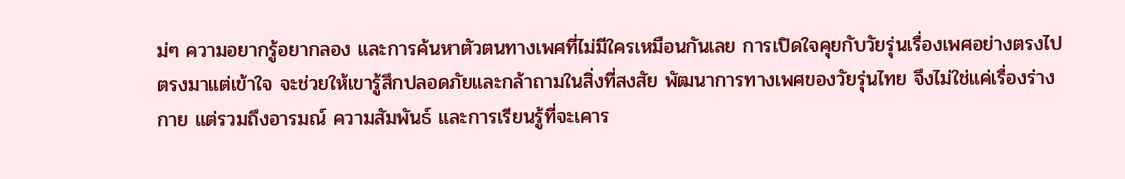ม่ๆ ความอยากรู้อยากลอง และการค้นหาตัวตนทางเพศที่ไม่มีใครเหมือนกันเลย การเปิดใจคุยกับวัยรุ่นเรื่องเพศอย่างตรงไปตรงมาแต่เข้าใจ จะช่วยให้เขารู้สึกปลอดภัยและกล้าถามในสิ่งที่สงสัย พัฒนาการทางเพศของวัยรุ่นไทย จึงไม่ใช่แค่เรื่องร่างกาย แต่รวมถึงอารมณ์ ความสัมพันธ์ และการเรียนรู้ที่จะเคาร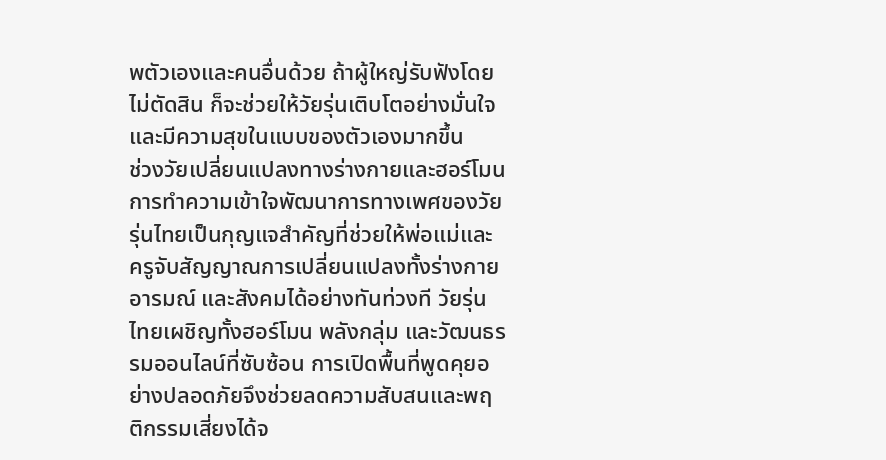พตัวเองและคนอื่นด้วย ถ้าผู้ใหญ่รับฟังโดยไม่ตัดสิน ก็จะช่วยให้วัยรุ่นเติบโตอย่างมั่นใจและมีความสุขในแบบของตัวเองมากขึ้น
ช่วงวัยเปลี่ยนแปลงทางร่างกายและฮอร์โมน
การทำความเข้าใจพัฒนาการทางเพศของวัยรุ่นไทยเป็นกุญแจสำคัญที่ช่วยให้พ่อแม่และครูจับสัญญาณการเปลี่ยนแปลงทั้งร่างกาย อารมณ์ และสังคมได้อย่างทันท่วงที วัยรุ่นไทยเผชิญทั้งฮอร์โมน พลังกลุ่ม และวัฒนธรรมออนไลน์ที่ซับซ้อน การเปิดพื้นที่พูดคุยอย่างปลอดภัยจึงช่วยลดความสับสนและพฤติกรรมเสี่ยงได้จ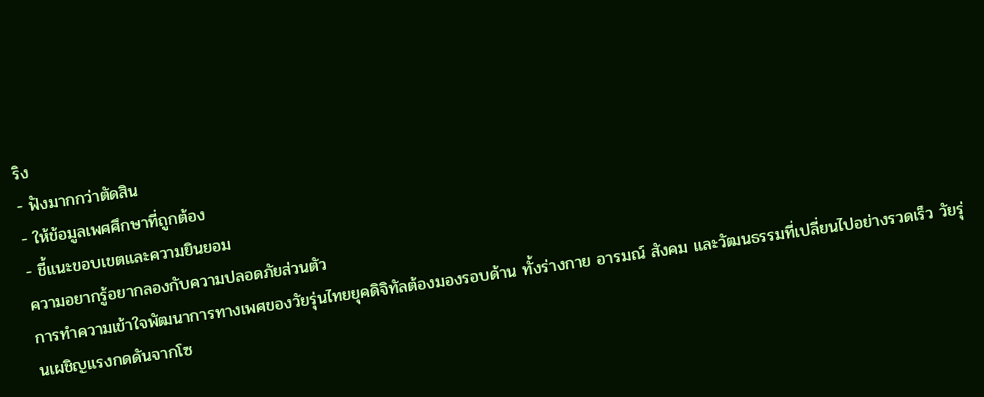ริง
- ฟังมากกว่าตัดสิน
- ให้ข้อมูลเพศศึกษาที่ถูกต้อง
- ชี้แนะขอบเขตและความยินยอม
ความอยากรู้อยากลองกับความปลอดภัยส่วนตัว
การทำความเข้าใจพัฒนาการทางเพศของวัยรุ่นไทยยุคดิจิทัลต้องมองรอบด้าน ทั้งร่างกาย อารมณ์ สังคม และวัฒนธรรมที่เปลี่ยนไปอย่างรวดเร็ว วัยรุ่นเผชิญแรงกดดันจากโซ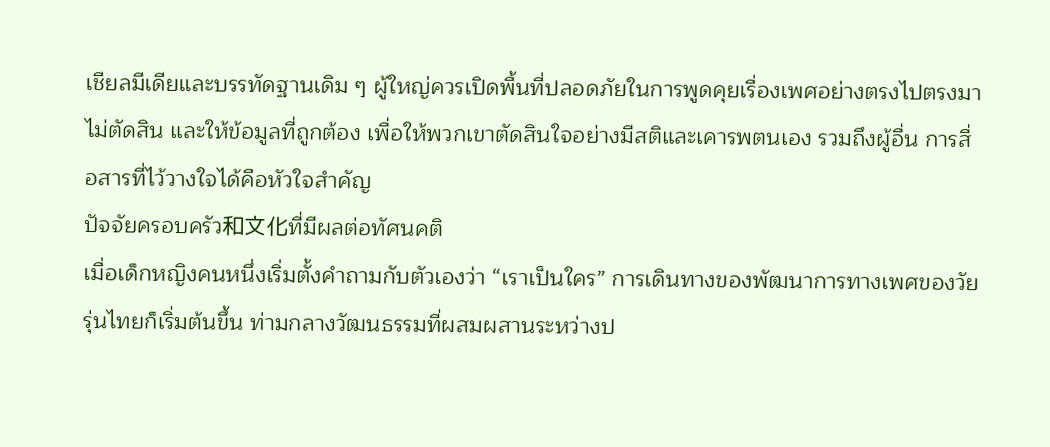เชียลมีเดียและบรรทัดฐานเดิม ๆ ผู้ใหญ่ควรเปิดพื้นที่ปลอดภัยในการพูดคุยเรื่องเพศอย่างตรงไปตรงมา ไม่ตัดสิน และให้ข้อมูลที่ถูกต้อง เพื่อให้พวกเขาตัดสินใจอย่างมีสติและเคารพตนเอง รวมถึงผู้อื่น การสื่อสารที่ไว้วางใจได้คือหัวใจสำคัญ
ปัจจัยครอบครัว和文化ที่มีผลต่อทัศนคติ
เมื่อเด็กหญิงคนหนึ่งเริ่มตั้งคำถามกับตัวเองว่า “เราเป็นใคร” การเดินทางของพัฒนาการทางเพศของวัยรุ่นไทยก็เริ่มต้นขึ้น ท่ามกลางวัฒนธรรมที่ผสมผสานระหว่างป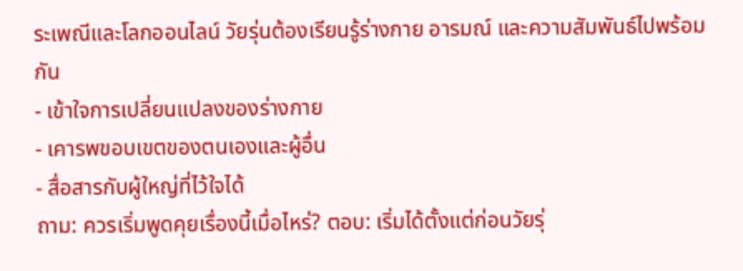ระเพณีและโลกออนไลน์ วัยรุ่นต้องเรียนรู้ร่างกาย อารมณ์ และความสัมพันธ์ไปพร้อมกัน
- เข้าใจการเปลี่ยนแปลงของร่างกาย
- เคารพขอบเขตของตนเองและผู้อื่น
- สื่อสารกับผู้ใหญ่ที่ไว้ใจได้
ถาม: ควรเริ่มพูดคุยเรื่องนี้เมื่อไหร่? ตอบ: เริ่มได้ตั้งแต่ก่อนวัยรุ่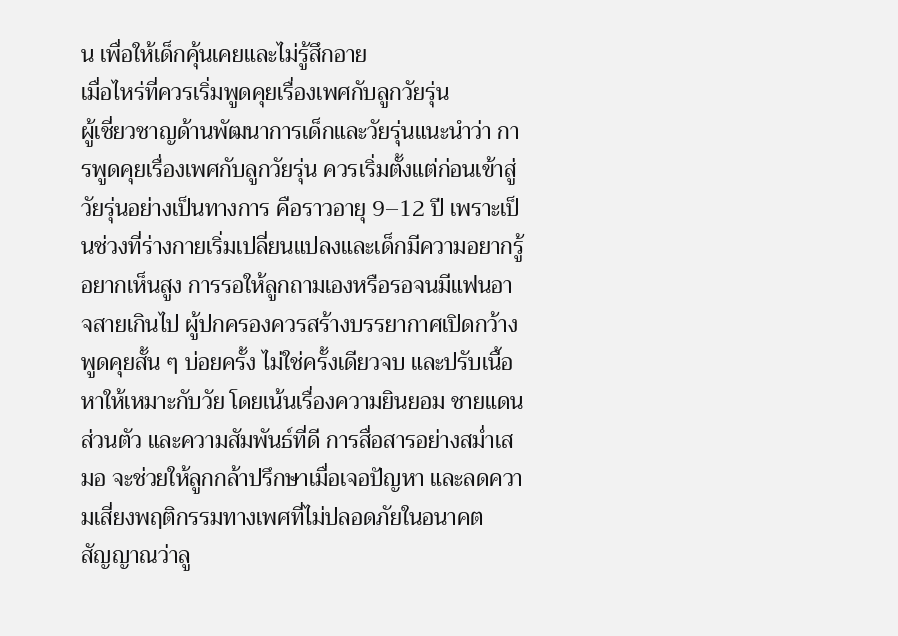น เพื่อให้เด็กคุ้นเคยและไม่รู้สึกอาย
เมื่อไหร่ที่ควรเริ่มพูดคุยเรื่องเพศกับลูกวัยรุ่น
ผู้เชี่ยวชาญด้านพัฒนาการเด็กและวัยรุ่นแนะนำว่า การพูดคุยเรื่องเพศกับลูกวัยรุ่น ควรเริ่มตั้งแต่ก่อนเข้าสู่วัยรุ่นอย่างเป็นทางการ คือราวอายุ 9–12 ปี เพราะเป็นช่วงที่ร่างกายเริ่มเปลี่ยนแปลงและเด็กมีความอยากรู้อยากเห็นสูง การรอให้ลูกถามเองหรือรอจนมีแฟนอาจสายเกินไป ผู้ปกครองควรสร้างบรรยากาศเปิดกว้าง พูดคุยสั้น ๆ บ่อยครั้ง ไม่ใช่ครั้งเดียวจบ และปรับเนื้อหาให้เหมาะกับวัย โดยเน้นเรื่องความยินยอม ชายแดนส่วนตัว และความสัมพันธ์ที่ดี การสื่อสารอย่างสม่ำเสมอ จะช่วยให้ลูกกล้าปรึกษาเมื่อเจอปัญหา และลดความเสี่ยงพฤติกรรมทางเพศที่ไม่ปลอดภัยในอนาคต
สัญญาณว่าลู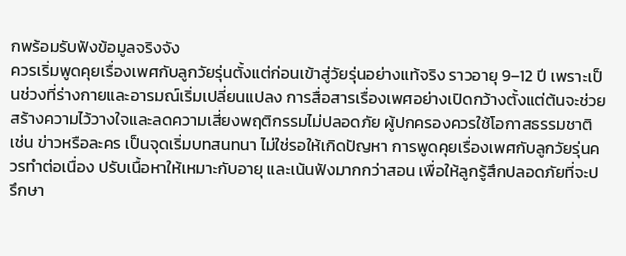กพร้อมรับฟังข้อมูลจริงจัง
ควรเริ่มพูดคุยเรื่องเพศกับลูกวัยรุ่นตั้งแต่ก่อนเข้าสู่วัยรุ่นอย่างแท้จริง ราวอายุ 9–12 ปี เพราะเป็นช่วงที่ร่างกายและอารมณ์เริ่มเปลี่ยนแปลง การสื่อสารเรื่องเพศอย่างเปิดกว้างตั้งแต่ต้นจะช่วยสร้างความไว้วางใจและลดความเสี่ยงพฤติกรรมไม่ปลอดภัย ผู้ปกครองควรใช้โอกาสธรรมชาติ เช่น ข่าวหรือละคร เป็นจุดเริ่มบทสนทนา ไม่ใช่รอให้เกิดปัญหา การพูดคุยเรื่องเพศกับลูกวัยรุ่นควรทำต่อเนื่อง ปรับเนื้อหาให้เหมาะกับอายุ และเน้นฟังมากกว่าสอน เพื่อให้ลูกรู้สึกปลอดภัยที่จะปรึกษา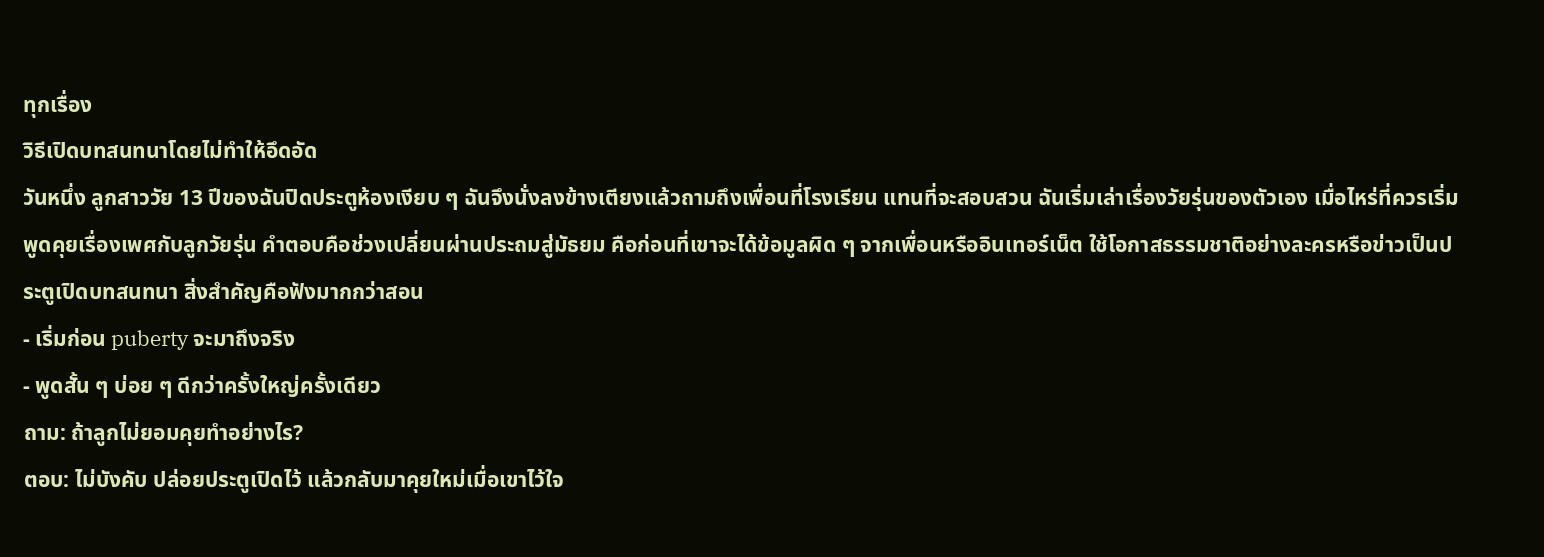ทุกเรื่อง
วิธีเปิดบทสนทนาโดยไม่ทำให้อึดอัด
วันหนึ่ง ลูกสาววัย 13 ปีของฉันปิดประตูห้องเงียบ ๆ ฉันจึงนั่งลงข้างเตียงแล้วถามถึงเพื่อนที่โรงเรียน แทนที่จะสอบสวน ฉันเริ่มเล่าเรื่องวัยรุ่นของตัวเอง เมื่อไหร่ที่ควรเริ่มพูดคุยเรื่องเพศกับลูกวัยรุ่น คำตอบคือช่วงเปลี่ยนผ่านประถมสู่มัธยม คือก่อนที่เขาจะได้ข้อมูลผิด ๆ จากเพื่อนหรืออินเทอร์เน็ต ใช้โอกาสธรรมชาติอย่างละครหรือข่าวเป็นประตูเปิดบทสนทนา สิ่งสำคัญคือฟังมากกว่าสอน
- เริ่มก่อน puberty จะมาถึงจริง
- พูดสั้น ๆ บ่อย ๆ ดีกว่าครั้งใหญ่ครั้งเดียว
ถาม: ถ้าลูกไม่ยอมคุยทำอย่างไร?
ตอบ: ไม่บังคับ ปล่อยประตูเปิดไว้ แล้วกลับมาคุยใหม่เมื่อเขาไว้ใจ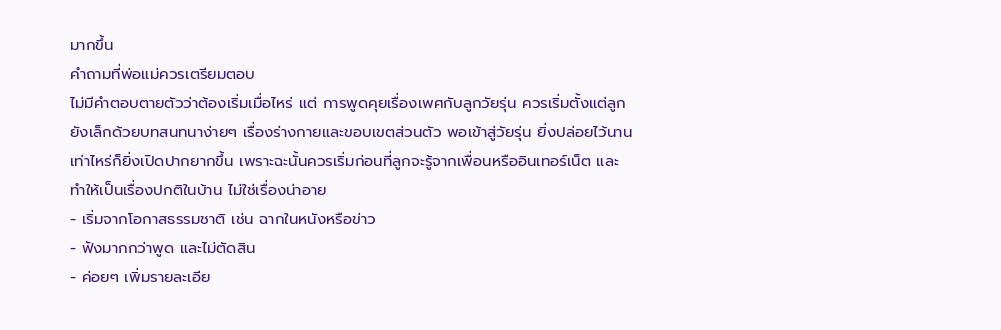มากขึ้น
คำถามที่พ่อแม่ควรเตรียมตอบ
ไม่มีคำตอบตายตัวว่าต้องเริ่มเมื่อไหร่ แต่ การพูดคุยเรื่องเพศกับลูกวัยรุ่น ควรเริ่มตั้งแต่ลูกยังเล็กด้วยบทสนทนาง่ายๆ เรื่องร่างกายและขอบเขตส่วนตัว พอเข้าสู่วัยรุ่น ยิ่งปล่อยไว้นานเท่าไหร่ก็ยิ่งเปิดปากยากขึ้น เพราะฉะนั้นควรเริ่มก่อนที่ลูกจะรู้จากเพื่อนหรืออินเทอร์เน็ต และทำให้เป็นเรื่องปกติในบ้าน ไม่ใช่เรื่องน่าอาย
- เริ่มจากโอกาสธรรมชาติ เช่น ฉากในหนังหรือข่าว
- ฟังมากกว่าพูด และไม่ตัดสิน
- ค่อยๆ เพิ่มรายละเอีย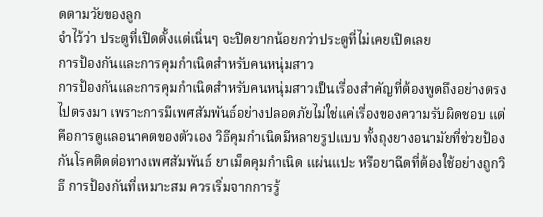ดตามวัยของลูก
จำไว้ว่า ประตูที่เปิดตั้งแต่เนิ่นๆ จะปิดยากน้อยกว่าประตูที่ไม่เคยเปิดเลย
การป้องกันและการคุมกำเนิดสำหรับคนหนุ่มสาว
การป้องกันและการคุมกำเนิดสำหรับคนหนุ่มสาวเป็นเรื่องสำคัญที่ต้องพูดถึงอย่างตรงไปตรงมา เพราะการมีเพศสัมพันธ์อย่างปลอดภัยไม่ใช่แค่เรื่องของความรับผิดชอบ แต่คือการดูแลอนาคตของตัวเอง วิธีคุมกำเนิดมีหลายรูปแบบ ทั้งถุงยางอนามัยที่ช่วยป้องกันโรคติดต่อทางเพศสัมพันธ์ ยาเม็ดคุมกำเนิด แผ่นแปะ หรือยาฉีดที่ต้องใช้อย่างถูกวิธี การป้องกันที่เหมาะสม ควรเริ่มจากการรู้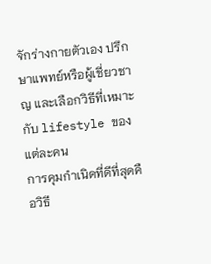จักร่างกายตัวเอง ปรึกษาแพทย์หรือผู้เชี่ยวชาญ และเลือกวิธีที่เหมาะกับ lifestyle ของแต่ละคน
การคุมกำเนิดที่ดีที่สุดคือวิธี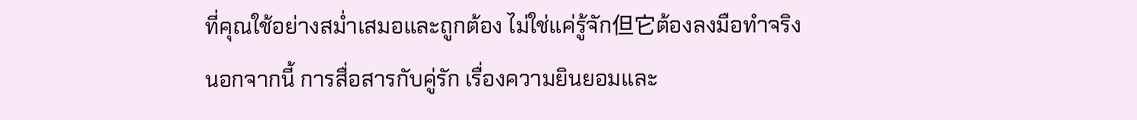ที่คุณใช้อย่างสม่ำเสมอและถูกต้อง ไม่ใช่แค่รู้จัก但它ต้องลงมือทำจริง
นอกจากนี้ การสื่อสารกับคู่รัก เรื่องความยินยอมและ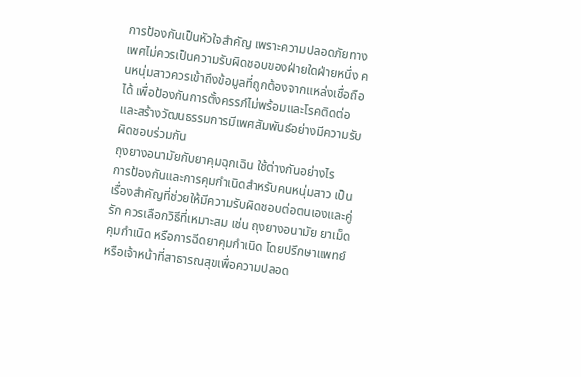การป้องกันเป็นหัวใจสำคัญ เพราะความปลอดภัยทางเพศไม่ควรเป็นความรับผิดชอบของฝ่ายใดฝ่ายหนึ่ง คนหนุ่มสาวควรเข้าถึงข้อมูลที่ถูกต้องจากแหล่งเชื่อถือได้ เพื่อป้องกันการตั้งครรภ์ไม่พร้อมและโรคติดต่อ และสร้างวัฒนธรรมการมีเพศสัมพันธ์อย่างมีความรับผิดชอบร่วมกัน
ถุงยางอนามัยกับยาคุมฉุกเฉิน ใช้ต่างกันอย่างไร
การป้องกันและการคุมกำเนิดสำหรับคนหนุ่มสาว เป็นเรื่องสำคัญที่ช่วยให้มีความรับผิดชอบต่อตนเองและคู่รัก ควรเลือกวิธีที่เหมาะสม เช่น ถุงยางอนามัย ยาเม็ดคุมกำเนิด หรือการฉีดยาคุมกำเนิด โดยปรึกษาแพทย์หรือเจ้าหน้าที่สาธารณสุขเพื่อความปลอด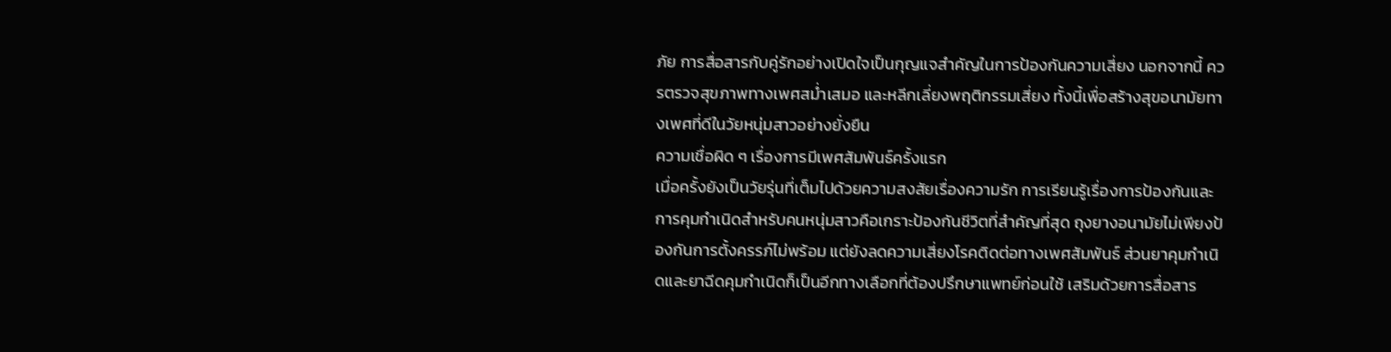ภัย การสื่อสารกับคู่รักอย่างเปิดใจเป็นกุญแจสำคัญในการป้องกันความเสี่ยง นอกจากนี้ ควรตรวจสุขภาพทางเพศสม่ำเสมอ และหลีกเลี่ยงพฤติกรรมเสี่ยง ทั้งนี้เพื่อสร้างสุขอนามัยทางเพศที่ดีในวัยหนุ่มสาวอย่างยั่งยืน
ความเชื่อผิด ๆ เรื่องการมีเพศสัมพันธ์ครั้งแรก
เมื่อครั้งยังเป็นวัยรุ่นที่เต็มไปด้วยความสงสัยเรื่องความรัก การเรียนรู้เรื่องการป้องกันและการคุมกำเนิดสำหรับคนหนุ่มสาวคือเกราะป้องกันชีวิตที่สำคัญที่สุด ถุงยางอนามัยไม่เพียงป้องกันการตั้งครรภ์ไม่พร้อม แต่ยังลดความเสี่ยงโรคติดต่อทางเพศสัมพันธ์ ส่วนยาคุมกำเนิดและยาฉีดคุมกำเนิดก็เป็นอีกทางเลือกที่ต้องปรึกษาแพทย์ก่อนใช้ เสริมด้วยการสื่อสาร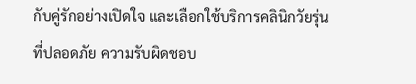กับคู่รักอย่างเปิดใจ และเลือกใช้บริการคลินิกวัยรุ่นที่ปลอดภัย ความรับผิดชอบ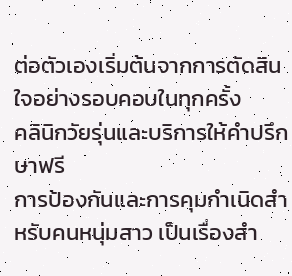ต่อตัวเองเริ่มต้นจากการตัดสินใจอย่างรอบคอบในทุกครั้ง
คลินิกวัยรุ่นและบริการให้คำปรึกษาฟรี
การป้องกันและการคุมกำเนิดสำหรับคนหนุ่มสาว เป็นเรื่องสำ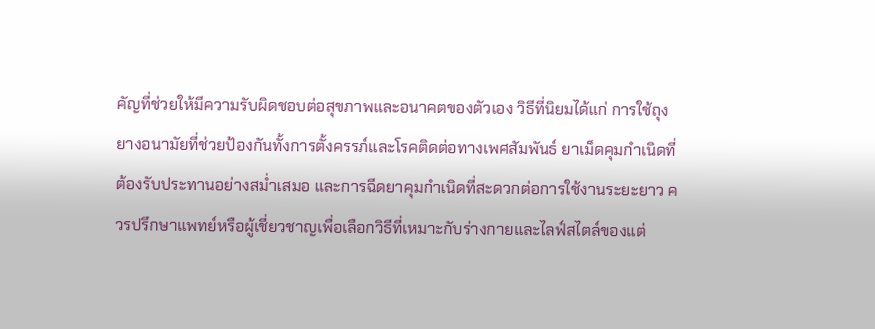คัญที่ช่วยให้มีความรับผิดชอบต่อสุขภาพและอนาคตของตัวเอง วิธีที่นิยมได้แก่ การใช้ถุงยางอนามัยที่ช่วยป้องกันทั้งการตั้งครรภ์และโรคติดต่อทางเพศสัมพันธ์ ยาเม็ดคุมกำเนิดที่ต้องรับประทานอย่างสม่ำเสมอ และการฉีดยาคุมกำเนิดที่สะดวกต่อการใช้งานระยะยาว ควรปรึกษาแพทย์หรือผู้เชี่ยวชาญเพื่อเลือกวิธีที่เหมาะกับร่างกายและไลฟ์สไตล์ของแต่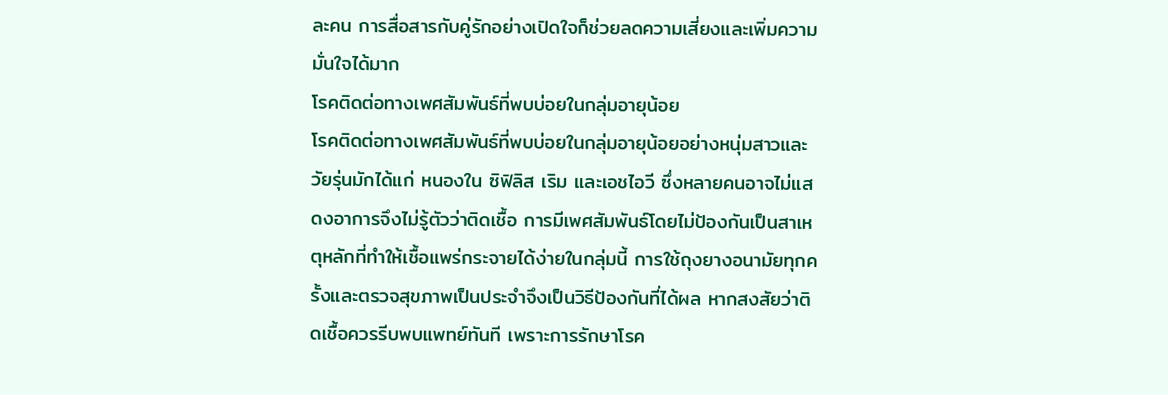ละคน การสื่อสารกับคู่รักอย่างเปิดใจก็ช่วยลดความเสี่ยงและเพิ่มความมั่นใจได้มาก
โรคติดต่อทางเพศสัมพันธ์ที่พบบ่อยในกลุ่มอายุน้อย
โรคติดต่อทางเพศสัมพันธ์ที่พบบ่อยในกลุ่มอายุน้อยอย่างหนุ่มสาวและวัยรุ่นมักได้แก่ หนองใน ซิฟิลิส เริม และเอชไอวี ซึ่งหลายคนอาจไม่แสดงอาการจึงไม่รู้ตัวว่าติดเชื้อ การมีเพศสัมพันธ์โดยไม่ป้องกันเป็นสาเหตุหลักที่ทำให้เชื้อแพร่กระจายได้ง่ายในกลุ่มนี้ การใช้ถุงยางอนามัยทุกครั้งและตรวจสุขภาพเป็นประจำจึงเป็นวิธีป้องกันที่ได้ผล หากสงสัยว่าติดเชื้อควรรีบพบแพทย์ทันที เพราะการรักษาโรค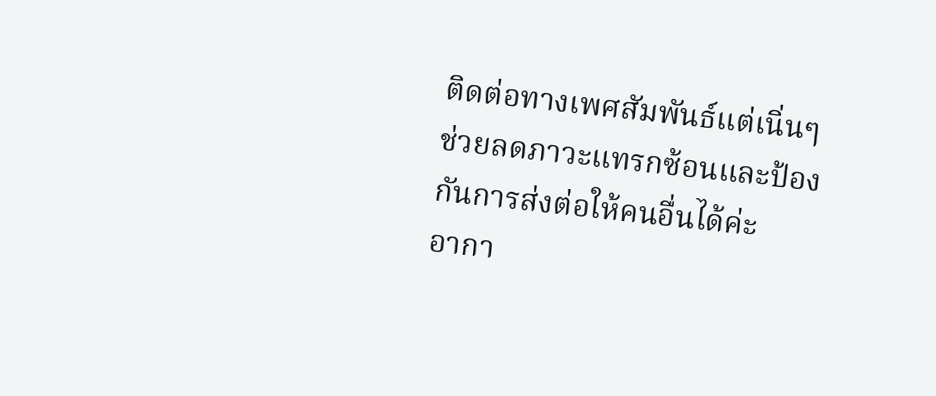ติดต่อทางเพศสัมพันธ์แต่เนิ่นๆช่วยลดภาวะแทรกซ้อนและป้องกันการส่งต่อให้คนอื่นได้ค่ะ
อากา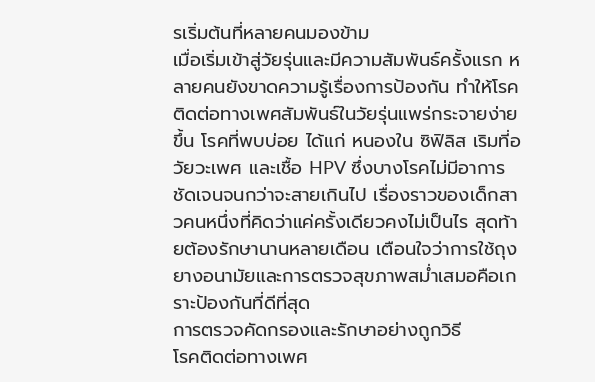รเริ่มต้นที่หลายคนมองข้าม
เมื่อเริ่มเข้าสู่วัยรุ่นและมีความสัมพันธ์ครั้งแรก หลายคนยังขาดความรู้เรื่องการป้องกัน ทำให้โรคติดต่อทางเพศสัมพันธ์ในวัยรุ่นแพร่กระจายง่ายขึ้น โรคที่พบบ่อย ได้แก่ หนองใน ซิฟิลิส เริมที่อวัยวะเพศ และเชื้อ HPV ซึ่งบางโรคไม่มีอาการชัดเจนจนกว่าจะสายเกินไป เรื่องราวของเด็กสาวคนหนึ่งที่คิดว่าแค่ครั้งเดียวคงไม่เป็นไร สุดท้ายต้องรักษานานหลายเดือน เตือนใจว่าการใช้ถุงยางอนามัยและการตรวจสุขภาพสม่ำเสมอคือเกราะป้องกันที่ดีที่สุด
การตรวจคัดกรองและรักษาอย่างถูกวิธี
โรคติดต่อทางเพศ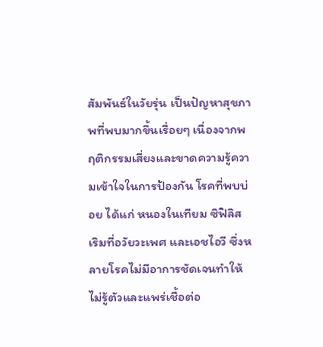สัมพันธ์ในวัยรุ่น เป็นปัญหาสุขภาพที่พบมากขึ้นเรื่อยๆ เนื่องจากพฤติกรรมเสี่ยงและขาดความรู้ความเข้าใจในการป้องกัน โรคที่พบบ่อย ได้แก่ หนองในเทียม ซิฟิลิส เริมที่อวัยวะเพศ และเอชไอวี ซึ่งหลายโรคไม่มีอาการชัดเจนทำให้ไม่รู้ตัวและแพร่เชื้อต่อ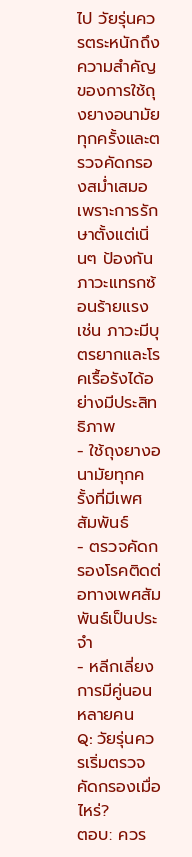ไป วัยรุ่นควรตระหนักถึงความสำคัญของการใช้ถุงยางอนามัยทุกครั้งและตรวจคัดกรองสม่ำเสมอ เพราะการรักษาตั้งแต่เนิ่นๆ ป้องกันภาวะแทรกซ้อนร้ายแรง เช่น ภาวะมีบุตรยากและโรคเรื้อรังได้อย่างมีประสิทธิภาพ
- ใช้ถุงยางอนามัยทุกครั้งที่มีเพศสัมพันธ์
- ตรวจคัดกรองโรคติดต่อทางเพศสัมพันธ์เป็นประจำ
- หลีกเลี่ยงการมีคู่นอนหลายคน
Q: วัยรุ่นควรเริ่มตรวจคัดกรองเมื่อไหร่?
ตอบ: ควร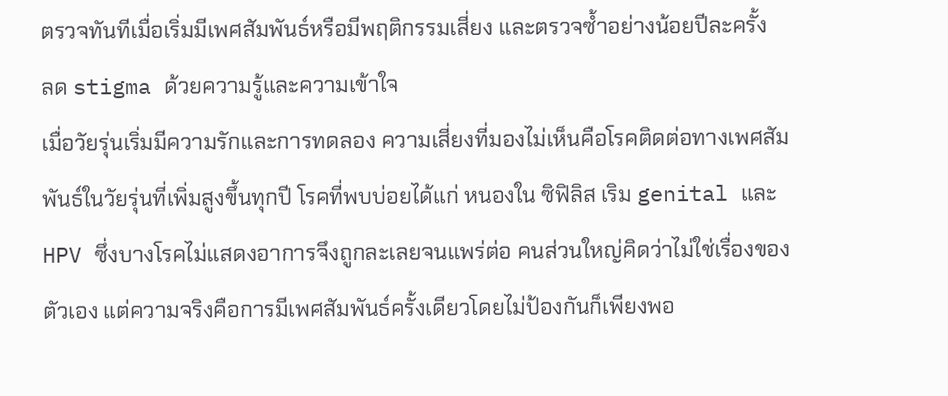ตรวจทันทีเมื่อเริ่มมีเพศสัมพันธ์หรือมีพฤติกรรมเสี่ยง และตรวจซ้ำอย่างน้อยปีละครั้ง
ลด stigma ด้วยความรู้และความเข้าใจ
เมื่อวัยรุ่นเริ่มมีความรักและการทดลอง ความเสี่ยงที่มองไม่เห็นคือโรคติดต่อทางเพศสัมพันธ์ในวัยรุ่นที่เพิ่มสูงขึ้นทุกปี โรคที่พบบ่อยได้แก่ หนองใน ซิฟิลิส เริม genital และ HPV ซึ่งบางโรคไม่แสดงอาการจึงถูกละเลยจนแพร่ต่อ คนส่วนใหญ่คิดว่าไม่ใช่เรื่องของตัวเอง แต่ความจริงคือการมีเพศสัมพันธ์ครั้งเดียวโดยไม่ป้องกันก็เพียงพอ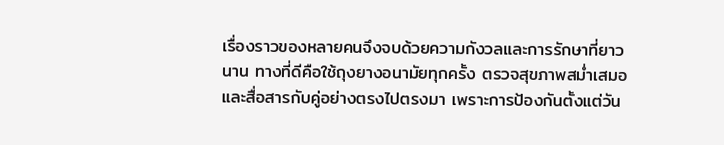เรื่องราวของหลายคนจึงจบด้วยความกังวลและการรักษาที่ยาวนาน ทางที่ดีคือใช้ถุงยางอนามัยทุกครั้ง ตรวจสุขภาพสม่ำเสมอ และสื่อสารกับคู่อย่างตรงไปตรงมา เพราะการป้องกันตั้งแต่วัน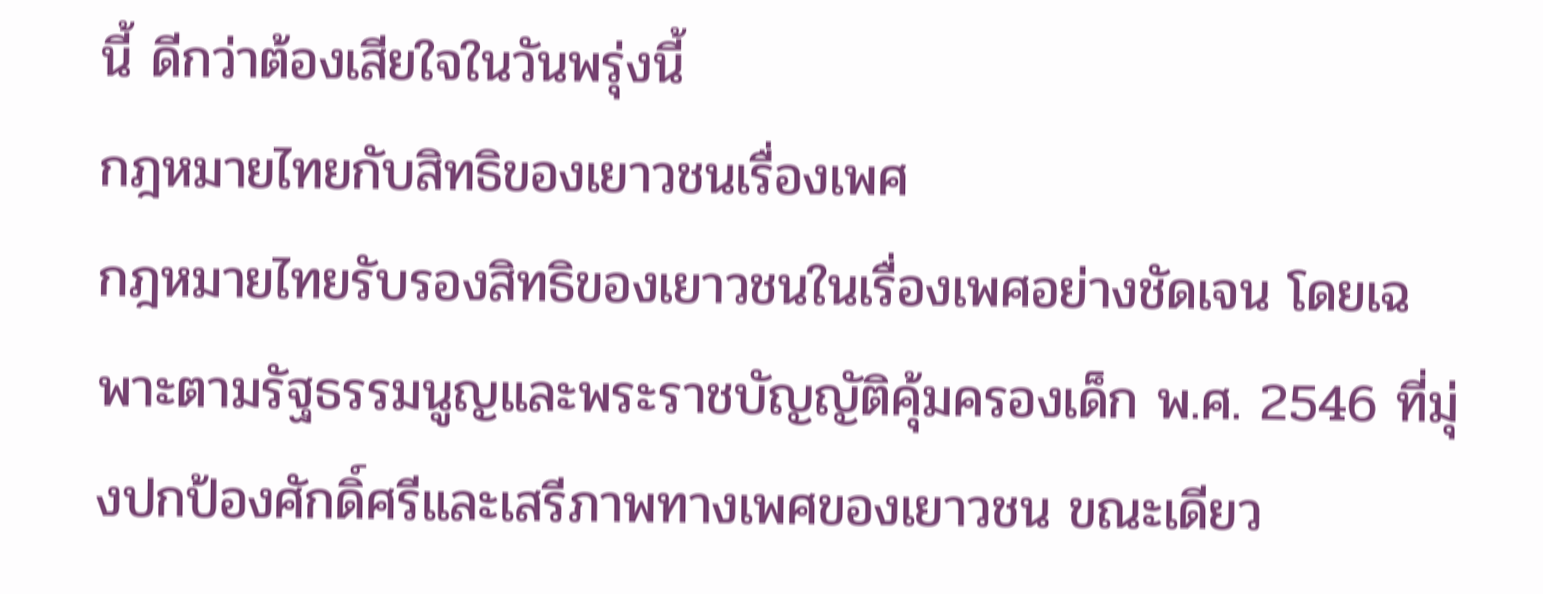นี้ ดีกว่าต้องเสียใจในวันพรุ่งนี้
กฎหมายไทยกับสิทธิของเยาวชนเรื่องเพศ
กฎหมายไทยรับรองสิทธิของเยาวชนในเรื่องเพศอย่างชัดเจน โดยเฉพาะตามรัฐธรรมนูญและพระราชบัญญัติคุ้มครองเด็ก พ.ศ. 2546 ที่มุ่งปกป้องศักดิ์ศรีและเสรีภาพทางเพศของเยาวชน ขณะเดียว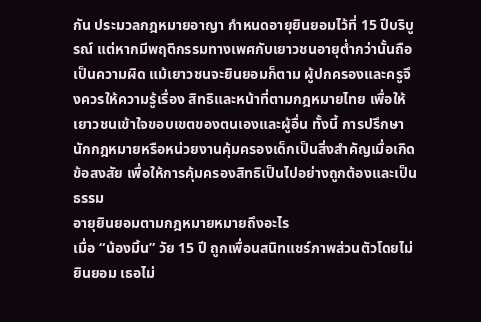กัน ประมวลกฎหมายอาญา กำหนดอายุยินยอมไว้ที่ 15 ปีบริบูรณ์ แต่หากมีพฤติกรรมทางเพศกับเยาวชนอายุต่ำกว่านั้นถือเป็นความผิด แม้เยาวชนจะยินยอมก็ตาม ผู้ปกครองและครูจึงควรให้ความรู้เรื่อง สิทธิและหน้าที่ตามกฎหมายไทย เพื่อให้เยาวชนเข้าใจขอบเขตของตนเองและผู้อื่น ทั้งนี้ การปรึกษานักกฎหมายหรือหน่วยงานคุ้มครองเด็กเป็นสิ่งสำคัญเมื่อเกิดข้อสงสัย เพื่อให้การคุ้มครองสิทธิเป็นไปอย่างถูกต้องและเป็นธรรม
อายุยินยอมตามกฎหมายหมายถึงอะไร
เมื่อ “น้องมิ้น” วัย 15 ปี ถูกเพื่อนสนิทแชร์ภาพส่วนตัวโดยไม่ยินยอม เธอไม่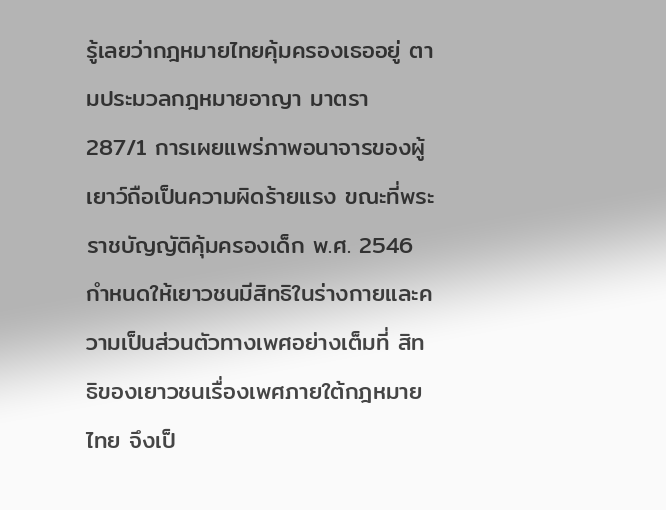รู้เลยว่ากฎหมายไทยคุ้มครองเธออยู่ ตามประมวลกฎหมายอาญา มาตรา 287/1 การเผยแพร่ภาพอนาจารของผู้เยาว์ถือเป็นความผิดร้ายแรง ขณะที่พระราชบัญญัติคุ้มครองเด็ก พ.ศ. 2546 กำหนดให้เยาวชนมีสิทธิในร่างกายและความเป็นส่วนตัวทางเพศอย่างเต็มที่ สิทธิของเยาวชนเรื่องเพศภายใต้กฎหมายไทย จึงเป็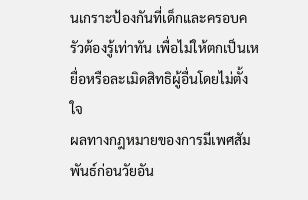นเกราะป้องกันที่เด็กและครอบครัวต้องรู้เท่าทัน เพื่อไม่ให้ตกเป็นเหยื่อหรือละเมิดสิทธิผู้อื่นโดยไม่ตั้งใจ
ผลทางกฎหมายของการมีเพศสัมพันธ์ก่อนวัยอัน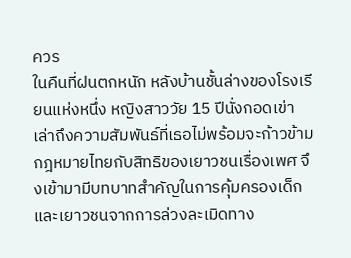ควร
ในคืนที่ฝนตกหนัก หลังบ้านชั้นล่างของโรงเรียนแห่งหนึ่ง หญิงสาววัย 15 ปีนั่งกอดเข่า เล่าถึงความสัมพันธ์ที่เธอไม่พร้อมจะก้าวข้าม กฎหมายไทยกับสิทธิของเยาวชนเรื่องเพศ จึงเข้ามามีบทบาทสำคัญในการคุ้มครองเด็กและเยาวชนจากการล่วงละเมิดทาง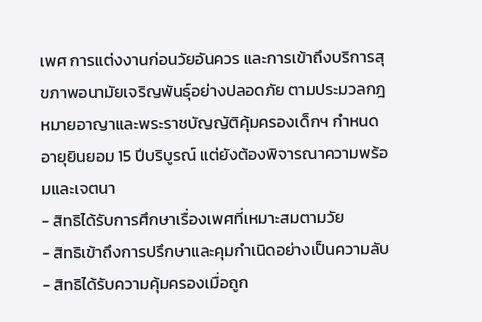เพศ การแต่งงานก่อนวัยอันควร และการเข้าถึงบริการสุขภาพอนามัยเจริญพันธุ์อย่างปลอดภัย ตามประมวลกฎหมายอาญาและพระราชบัญญัติคุ้มครองเด็กฯ กำหนดอายุยินยอม 15 ปีบริบูรณ์ แต่ยังต้องพิจารณาความพร้อมและเจตนา
- สิทธิได้รับการศึกษาเรื่องเพศที่เหมาะสมตามวัย
- สิทธิเข้าถึงการปรึกษาและคุมกำเนิดอย่างเป็นความลับ
- สิทธิได้รับความคุ้มครองเมื่อถูก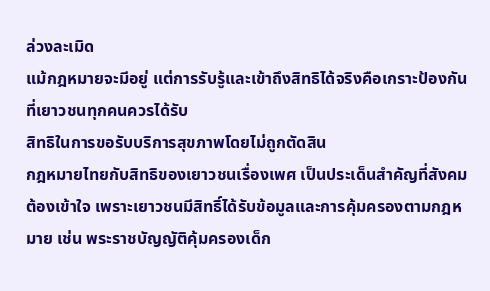ล่วงละเมิด
แม้กฎหมายจะมีอยู่ แต่การรับรู้และเข้าถึงสิทธิได้จริงคือเกราะป้องกันที่เยาวชนทุกคนควรได้รับ
สิทธิในการขอรับบริการสุขภาพโดยไม่ถูกตัดสิน
กฎหมายไทยกับสิทธิของเยาวชนเรื่องเพศ เป็นประเด็นสำคัญที่สังคมต้องเข้าใจ เพราะเยาวชนมีสิทธิ์ได้รับข้อมูลและการคุ้มครองตามกฎหมาย เช่น พระราชบัญญัติคุ้มครองเด็ก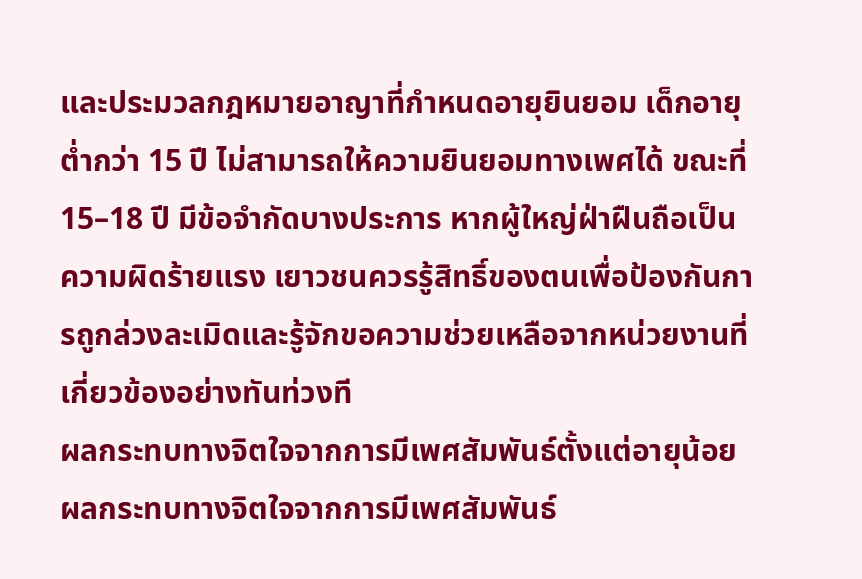และประมวลกฎหมายอาญาที่กำหนดอายุยินยอม เด็กอายุต่ำกว่า 15 ปี ไม่สามารถให้ความยินยอมทางเพศได้ ขณะที่ 15–18 ปี มีข้อจำกัดบางประการ หากผู้ใหญ่ฝ่าฝืนถือเป็นความผิดร้ายแรง เยาวชนควรรู้สิทธิ์ของตนเพื่อป้องกันการถูกล่วงละเมิดและรู้จักขอความช่วยเหลือจากหน่วยงานที่เกี่ยวข้องอย่างทันท่วงที
ผลกระทบทางจิตใจจากการมีเพศสัมพันธ์ตั้งแต่อายุน้อย
ผลกระทบทางจิตใจจากการมีเพศสัมพันธ์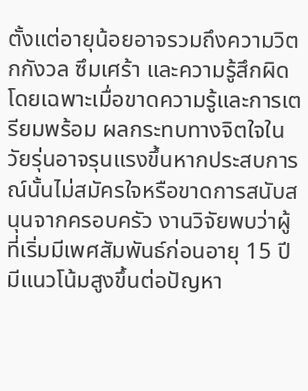ตั้งแต่อายุน้อยอาจรวมถึงความวิตกกังวล ซึมเศร้า และความรู้สึกผิด โดยเฉพาะเมื่อขาดความรู้และการเตรียมพร้อม ผลกระทบทางจิตใจในวัยรุ่นอาจรุนแรงขึ้นหากประสบการณ์นั้นไม่สมัครใจหรือขาดการสนับสนุนจากครอบครัว งานวิจัยพบว่าผู้ที่เริ่มมีเพศสัมพันธ์ก่อนอายุ 15 ปีมีแนวโน้มสูงขึ้นต่อปัญหา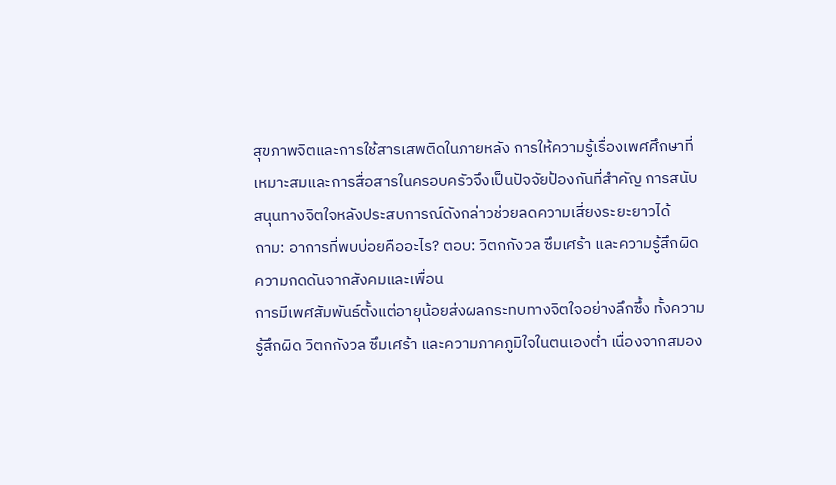สุขภาพจิตและการใช้สารเสพติดในภายหลัง การให้ความรู้เรื่องเพศศึกษาที่เหมาะสมและการสื่อสารในครอบครัวจึงเป็นปัจจัยป้องกันที่สำคัญ การสนับสนุนทางจิตใจหลังประสบการณ์ดังกล่าวช่วยลดความเสี่ยงระยะยาวได้
ถาม: อาการที่พบบ่อยคืออะไร? ตอบ: วิตกกังวล ซึมเศร้า และความรู้สึกผิด
ความกดดันจากสังคมและเพื่อน
การมีเพศสัมพันธ์ตั้งแต่อายุน้อยส่งผลกระทบทางจิตใจอย่างลึกซึ้ง ทั้งความรู้สึกผิด วิตกกังวล ซึมเศร้า และความภาคภูมิใจในตนเองต่ำ เนื่องจากสมอง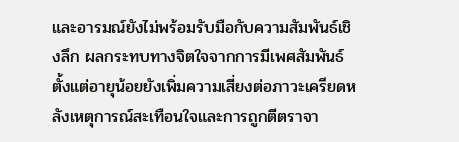และอารมณ์ยังไม่พร้อมรับมือกับความสัมพันธ์เชิงลึก ผลกระทบทางจิตใจจากการมีเพศสัมพันธ์ตั้งแต่อายุน้อยยังเพิ่มความเสี่ยงต่อภาวะเครียดหลังเหตุการณ์สะเทือนใจและการถูกตีตราจา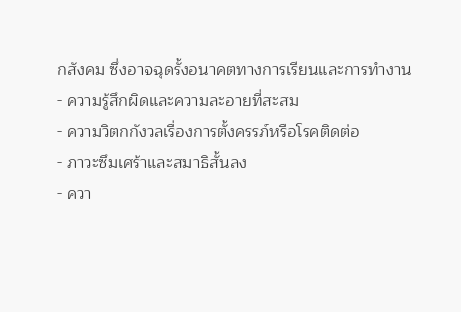กสังคม ซึ่งอาจฉุดรั้งอนาคตทางการเรียนและการทำงาน
- ความรู้สึกผิดและความละอายที่สะสม
- ความวิตกกังวลเรื่องการตั้งครรภ์หรือโรคติดต่อ
- ภาวะซึมเศร้าและสมาธิสั้นลง
- ควา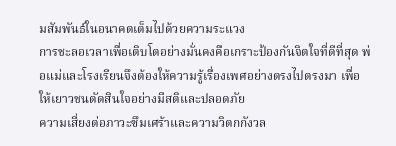มสัมพันธ์ในอนาคตเต็มไปด้วยความระแวง
การชะลอเวลาเพื่อเติบโตอย่างมั่นคงคือเกราะป้องกันจิตใจที่ดีที่สุด พ่อแม่และโรงเรียนจึงต้องให้ความรู้เรื่องเพศอย่างตรงไปตรงมา เพื่อให้เยาวชนตัดสินใจอย่างมีสติและปลอดภัย
ความเสี่ยงต่อภาวะซึมเศร้าและความวิตกกังวล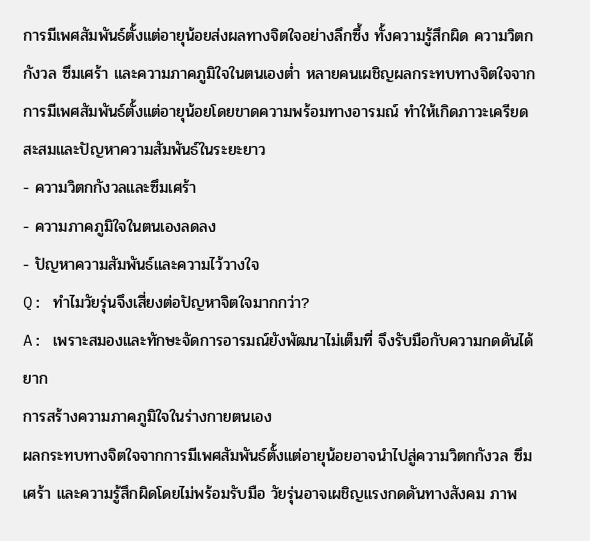การมีเพศสัมพันธ์ตั้งแต่อายุน้อยส่งผลทางจิตใจอย่างลึกซึ้ง ทั้งความรู้สึกผิด ความวิตกกังวล ซึมเศร้า และความภาคภูมิใจในตนเองต่ำ หลายคนเผชิญผลกระทบทางจิตใจจากการมีเพศสัมพันธ์ตั้งแต่อายุน้อยโดยขาดความพร้อมทางอารมณ์ ทำให้เกิดภาวะเครียดสะสมและปัญหาความสัมพันธ์ในระยะยาว
- ความวิตกกังวลและซึมเศร้า
- ความภาคภูมิใจในตนเองลดลง
- ปัญหาความสัมพันธ์และความไว้วางใจ
Q: ทำไมวัยรุ่นจึงเสี่ยงต่อปัญหาจิตใจมากกว่า?
A: เพราะสมองและทักษะจัดการอารมณ์ยังพัฒนาไม่เต็มที่ จึงรับมือกับความกดดันได้ยาก
การสร้างความภาคภูมิใจในร่างกายตนเอง
ผลกระทบทางจิตใจจากการมีเพศสัมพันธ์ตั้งแต่อายุน้อยอาจนำไปสู่ความวิตกกังวล ซึมเศร้า และความรู้สึกผิดโดยไม่พร้อมรับมือ วัยรุ่นอาจเผชิญแรงกดดันทางสังคม ภาพ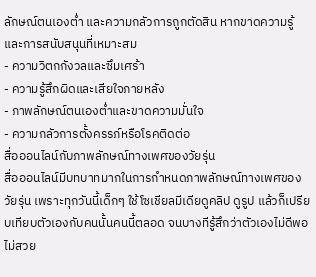ลักษณ์ตนเองต่ำ และความกลัวการถูกตัดสิน หากขาดความรู้และการสนับสนุนที่เหมาะสม
- ความวิตกกังวลและซึมเศร้า
- ความรู้สึกผิดและเสียใจภายหลัง
- ภาพลักษณ์ตนเองต่ำและขาดความมั่นใจ
- ความกลัวการตั้งครรภ์หรือโรคติดต่อ
สื่อออนไลน์กับภาพลักษณ์ทางเพศของวัยรุ่น
สื่อออนไลน์มีบทบาทมากในการกำหนดภาพลักษณ์ทางเพศของวัยรุ่น เพราะทุกวันนี้เด็กๆ ใช้โซเชียลมีเดียดูคลิป ดูรูป แล้วก็เปรียบเทียบตัวเองกับคนนั้นคนนี้ตลอด จนบางทีรู้สึกว่าตัวเองไม่ดีพอ ไม่สวย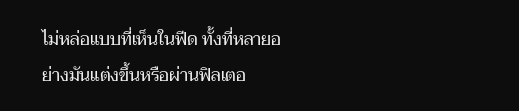ไม่หล่อแบบที่เห็นในฟีด ทั้งที่หลายอย่างมันแต่งขึ้นหรือผ่านฟิลเตอ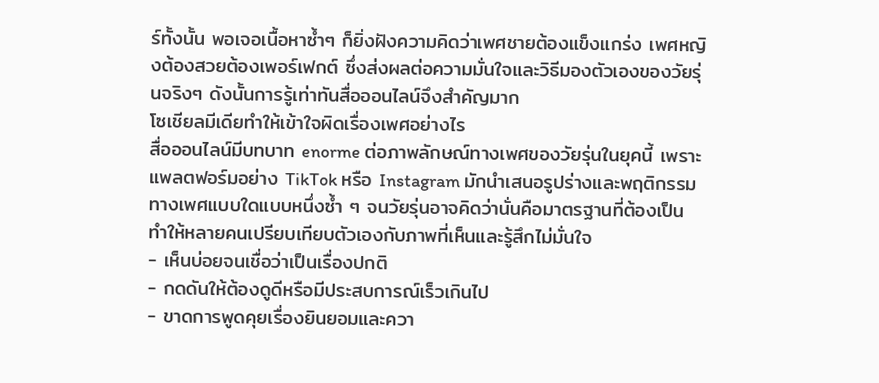ร์ทั้งนั้น พอเจอเนื้อหาซ้ำๆ ก็ยิ่งฝังความคิดว่าเพศชายต้องแข็งแกร่ง เพศหญิงต้องสวยต้องเพอร์เฟกต์ ซึ่งส่งผลต่อความมั่นใจและวิธีมองตัวเองของวัยรุ่นจริงๆ ดังนั้นการรู้เท่าทันสื่อออนไลน์จึงสำคัญมาก
โซเชียลมีเดียทำให้เข้าใจผิดเรื่องเพศอย่างไร
สื่อออนไลน์มีบทบาท enorme ต่อภาพลักษณ์ทางเพศของวัยรุ่นในยุคนี้ เพราะแพลตฟอร์มอย่าง TikTok หรือ Instagram มักนำเสนอรูปร่างและพฤติกรรมทางเพศแบบใดแบบหนึ่งซ้ำ ๆ จนวัยรุ่นอาจคิดว่านั่นคือมาตรฐานที่ต้องเป็น ทำให้หลายคนเปรียบเทียบตัวเองกับภาพที่เห็นและรู้สึกไม่มั่นใจ
- เห็นบ่อยจนเชื่อว่าเป็นเรื่องปกติ
- กดดันให้ต้องดูดีหรือมีประสบการณ์เร็วเกินไป
- ขาดการพูดคุยเรื่องยินยอมและควา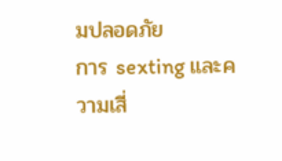มปลอดภัย
การ sexting และความเสี่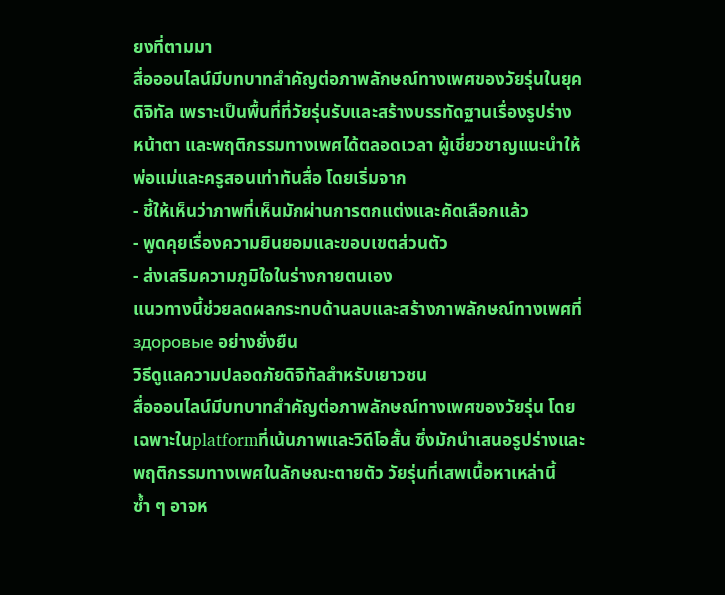ยงที่ตามมา
สื่อออนไลน์มีบทบาทสำคัญต่อภาพลักษณ์ทางเพศของวัยรุ่นในยุคดิจิทัล เพราะเป็นพื้นที่ที่วัยรุ่นรับและสร้างบรรทัดฐานเรื่องรูปร่าง หน้าตา และพฤติกรรมทางเพศได้ตลอดเวลา ผู้เชี่ยวชาญแนะนำให้พ่อแม่และครูสอนเท่าทันสื่อ โดยเริ่มจาก
- ชี้ให้เห็นว่าภาพที่เห็นมักผ่านการตกแต่งและคัดเลือกแล้ว
- พูดคุยเรื่องความยินยอมและขอบเขตส่วนตัว
- ส่งเสริมความภูมิใจในร่างกายตนเอง
แนวทางนี้ช่วยลดผลกระทบด้านลบและสร้างภาพลักษณ์ทางเพศที่ здоровые อย่างยั่งยืน
วิธีดูแลความปลอดภัยดิจิทัลสำหรับเยาวชน
สื่อออนไลน์มีบทบาทสำคัญต่อภาพลักษณ์ทางเพศของวัยรุ่น โดยเฉพาะในplatformที่เน้นภาพและวิดีโอสั้น ซึ่งมักนำเสนอรูปร่างและพฤติกรรมทางเพศในลักษณะตายตัว วัยรุ่นที่เสพเนื้อหาเหล่านี้ซ้ำ ๆ อาจห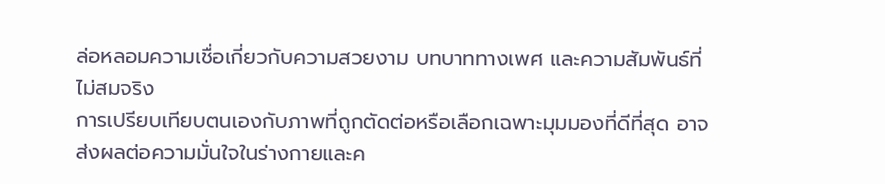ล่อหลอมความเชื่อเกี่ยวกับความสวยงาม บทบาททางเพศ และความสัมพันธ์ที่ไม่สมจริง
การเปรียบเทียบตนเองกับภาพที่ถูกตัดต่อหรือเลือกเฉพาะมุมมองที่ดีที่สุด อาจส่งผลต่อความมั่นใจในร่างกายและค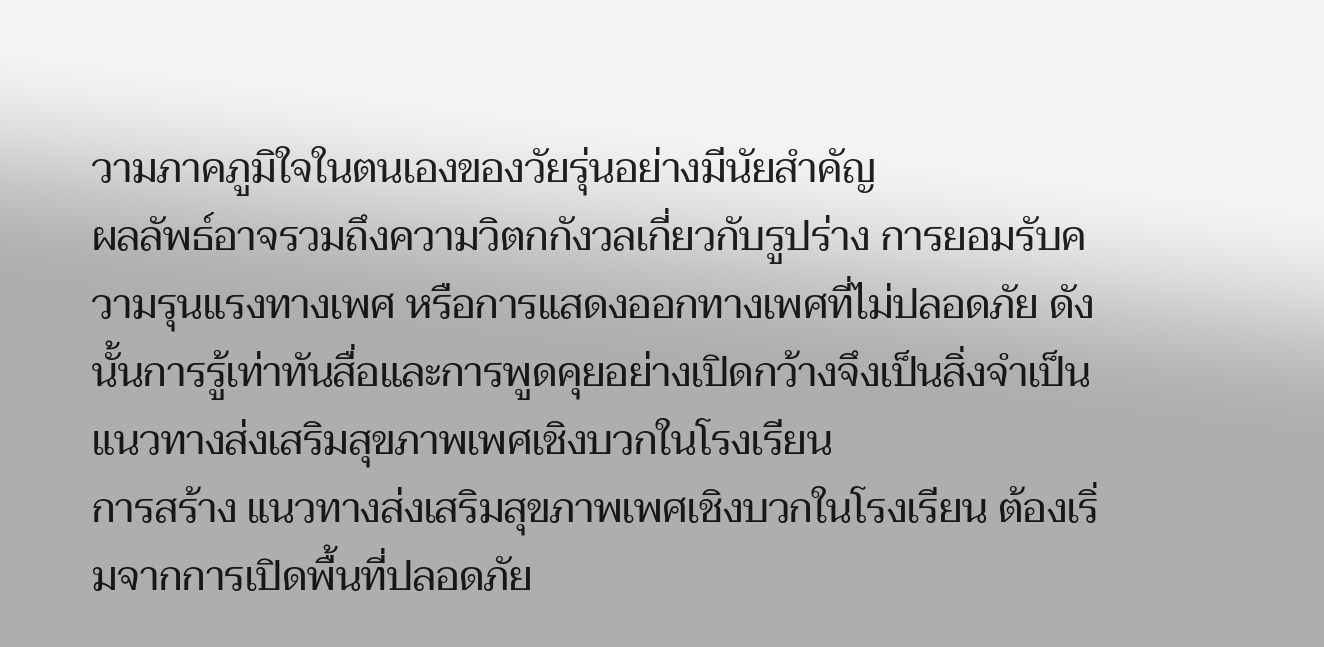วามภาคภูมิใจในตนเองของวัยรุ่นอย่างมีนัยสำคัญ
ผลลัพธ์อาจรวมถึงความวิตกกังวลเกี่ยวกับรูปร่าง การยอมรับความรุนแรงทางเพศ หรือการแสดงออกทางเพศที่ไม่ปลอดภัย ดังนั้นการรู้เท่าทันสื่อและการพูดคุยอย่างเปิดกว้างจึงเป็นสิ่งจำเป็น
แนวทางส่งเสริมสุขภาพเพศเชิงบวกในโรงเรียน
การสร้าง แนวทางส่งเสริมสุขภาพเพศเชิงบวกในโรงเรียน ต้องเริ่มจากการเปิดพื้นที่ปลอดภัย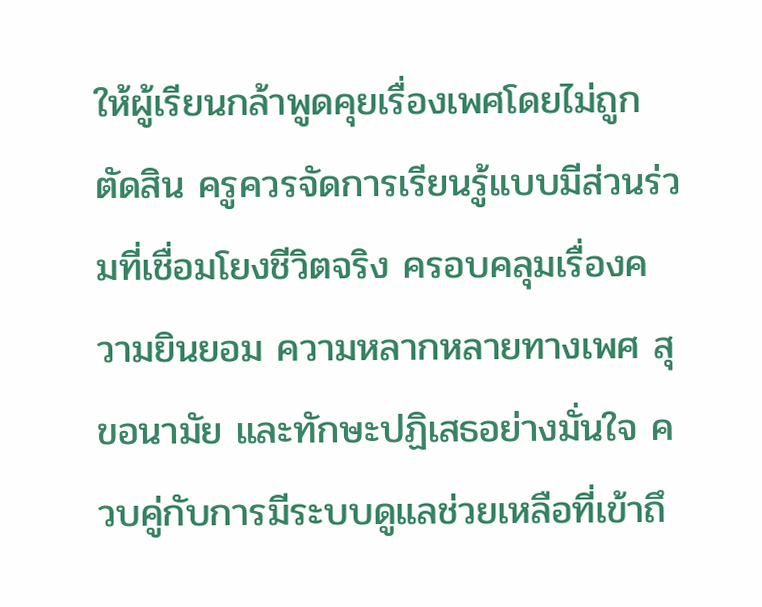ให้ผู้เรียนกล้าพูดคุยเรื่องเพศโดยไม่ถูกตัดสิน ครูควรจัดการเรียนรู้แบบมีส่วนร่วมที่เชื่อมโยงชีวิตจริง ครอบคลุมเรื่องความยินยอม ความหลากหลายทางเพศ สุขอนามัย และทักษะปฏิเสธอย่างมั่นใจ ควบคู่กับการมีระบบดูแลช่วยเหลือที่เข้าถึ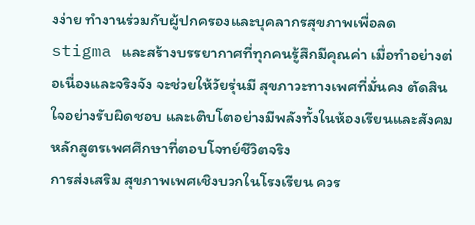งง่าย ทำงานร่วมกับผู้ปกครองและบุคลากรสุขภาพเพื่อลด stigma และสร้างบรรยากาศที่ทุกคนรู้สึกมีคุณค่า เมื่อทำอย่างต่อเนื่องและจริงจัง จะช่วยให้วัยรุ่นมี สุขภาวะทางเพศที่มั่นคง ตัดสินใจอย่างรับผิดชอบ และเติบโตอย่างมีพลังทั้งในห้องเรียนและสังคม
หลักสูตรเพศศึกษาที่ตอบโจทย์ชีวิตจริง
การส่งเสริม สุขภาพเพศเชิงบวกในโรงเรียน ควร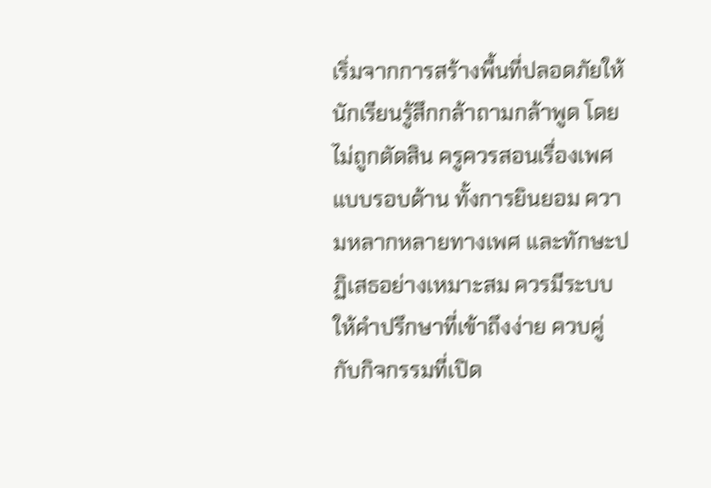เริ่มจากการสร้างพื้นที่ปลอดภัยให้นักเรียนรู้สึกกล้าถามกล้าพูด โดยไม่ถูกตัดสิน ครูควรสอนเรื่องเพศแบบรอบด้าน ทั้งการยินยอม ความหลากหลายทางเพศ และทักษะปฏิเสธอย่างเหมาะสม ควรมีระบบให้คำปรึกษาที่เข้าถึงง่าย ควบคู่กับกิจกรรมที่เปิด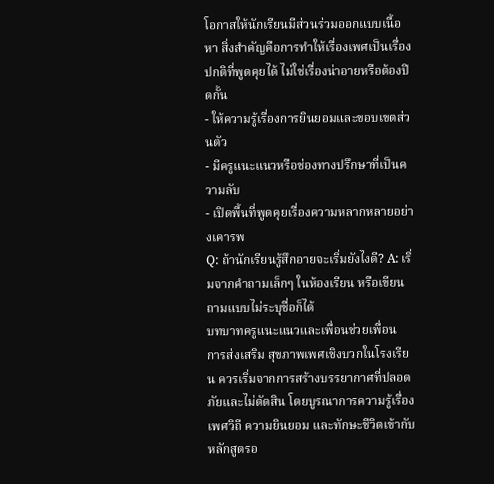โอกาสให้นักเรียนมีส่วนร่วมออกแบบเนื้อหา สิ่งสำคัญคือการทำให้เรื่องเพศเป็นเรื่องปกติที่พูดคุยได้ ไม่ใช่เรื่องน่าอายหรือต้องปิดกั้น
- ให้ความรู้เรื่องการยินยอมและขอบเขตส่วนตัว
- มีครูแนะแนวหรือช่องทางปรึกษาที่เป็นความลับ
- เปิดพื้นที่พูดคุยเรื่องความหลากหลายอย่างเคารพ
Q: ถ้านักเรียนรู้สึกอายจะเริ่มยังไงดี? A: เริ่มจากคำถามเล็กๆ ในห้องเรียน หรือเขียนถามแบบไม่ระบุชื่อก็ได้
บทบาทครูแนะแนวและเพื่อนช่วยเพื่อน
การส่งเสริม สุขภาพเพศเชิงบวกในโรงเรียน ควรเริ่มจากการสร้างบรรยากาศที่ปลอดภัยและไม่ตัดสิน โดยบูรณาการความรู้เรื่องเพศวิถี ความยินยอม และทักษะชีวิตเข้ากับหลักสูตรอ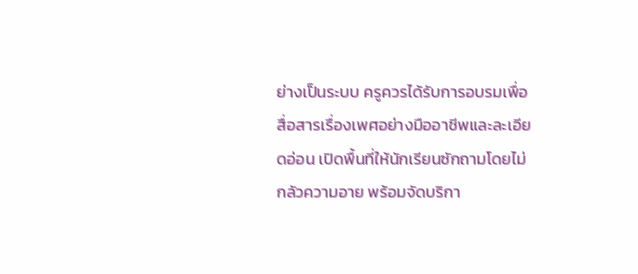ย่างเป็นระบบ ครูควรได้รับการอบรมเพื่อสื่อสารเรื่องเพศอย่างมืออาชีพและละเอียดอ่อน เปิดพื้นที่ให้นักเรียนซักถามโดยไม่กลัวความอาย พร้อมจัดบริกา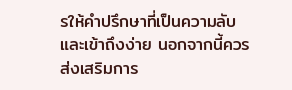รให้คำปรึกษาที่เป็นความลับและเข้าถึงง่าย นอกจากนี้ควรส่งเสริมการ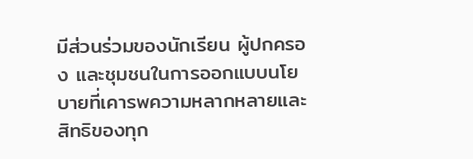มีส่วนร่วมของนักเรียน ผู้ปกครอง และชุมชนในการออกแบบนโยบายที่เคารพความหลากหลายและสิทธิของทุก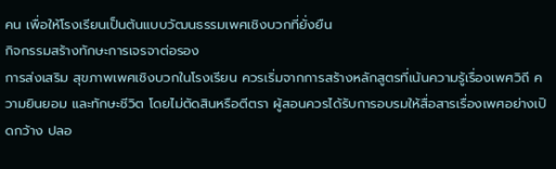คน เพื่อให้โรงเรียนเป็นต้นแบบวัฒนธรรมเพศเชิงบวกที่ยั่งยืน
กิจกรรมสร้างทักษะการเจรจาต่อรอง
การส่งเสริม สุขภาพเพศเชิงบวกในโรงเรียน ควรเริ่มจากการสร้างหลักสูตรที่เน้นความรู้เรื่องเพศวิถี ความยินยอม และทักษะชีวิต โดยไม่ตัดสินหรือตีตรา ผู้สอนควรได้รับการอบรมให้สื่อสารเรื่องเพศอย่างเปิดกว้าง ปลอ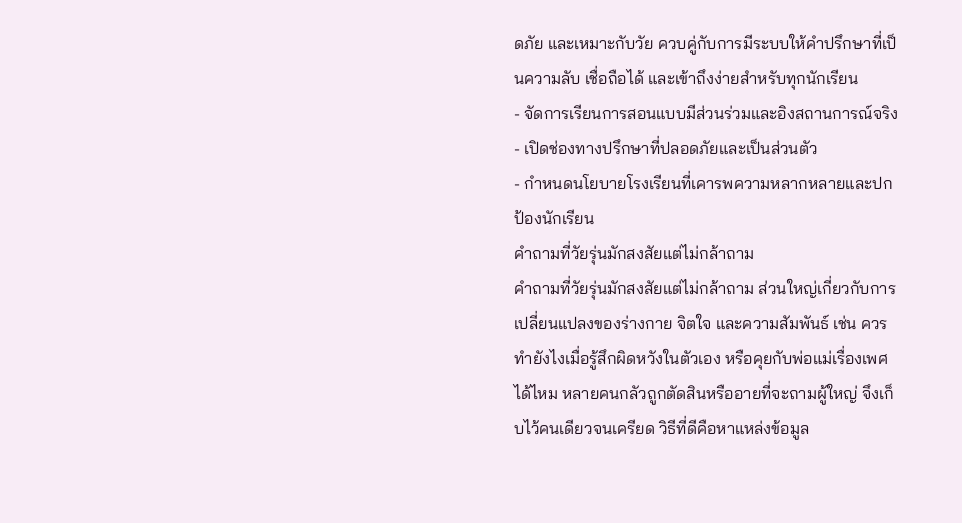ดภัย และเหมาะกับวัย ควบคู่กับการมีระบบให้คำปรึกษาที่เป็นความลับ เชื่อถือได้ และเข้าถึงง่ายสำหรับทุกนักเรียน
- จัดการเรียนการสอนแบบมีส่วนร่วมและอิงสถานการณ์จริง
- เปิดช่องทางปรึกษาที่ปลอดภัยและเป็นส่วนตัว
- กำหนดนโยบายโรงเรียนที่เคารพความหลากหลายและปกป้องนักเรียน
คำถามที่วัยรุ่นมักสงสัยแต่ไม่กล้าถาม
คำถามที่วัยรุ่นมักสงสัยแต่ไม่กล้าถาม ส่วนใหญ่เกี่ยวกับการเปลี่ยนแปลงของร่างกาย จิตใจ และความสัมพันธ์ เช่น ควรทำยังไงเมื่อรู้สึกผิดหวังในตัวเอง หรือคุยกับพ่อแม่เรื่องเพศได้ไหม หลายคนกลัวถูกตัดสินหรืออายที่จะถามผู้ใหญ่ จึงเก็บไว้คนเดียวจนเครียด วิธีที่ดีคือหาแหล่งข้อมูล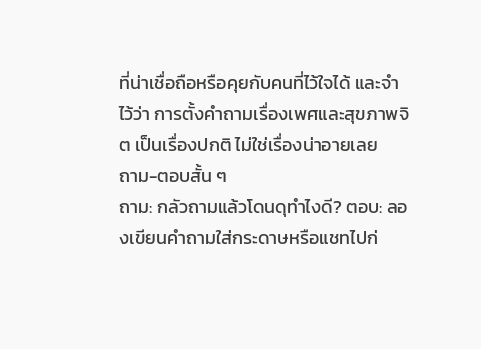ที่น่าเชื่อถือหรือคุยกับคนที่ไว้ใจได้ และจำไว้ว่า การตั้งคำถามเรื่องเพศและสุขภาพจิต เป็นเรื่องปกติ ไม่ใช่เรื่องน่าอายเลย
ถาม-ตอบสั้น ๆ
ถาม: กลัวถามแล้วโดนดุทำไงดี? ตอบ: ลองเขียนคำถามใส่กระดาษหรือแชทไปก่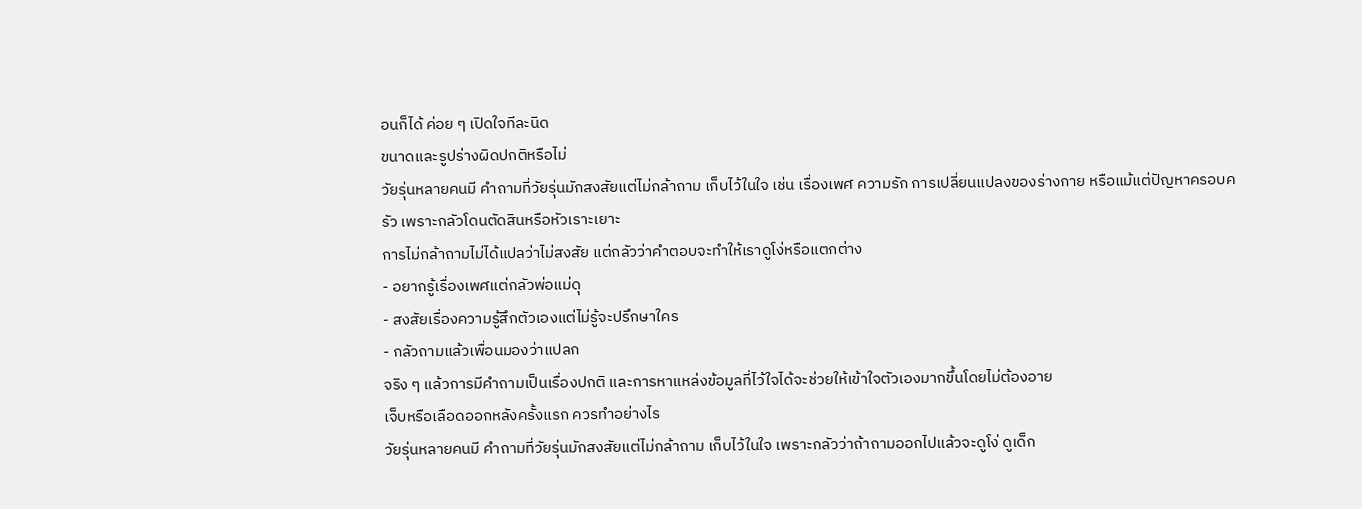อนก็ได้ ค่อย ๆ เปิดใจทีละนิด
ขนาดและรูปร่างผิดปกติหรือไม่
วัยรุ่นหลายคนมี คำถามที่วัยรุ่นมักสงสัยแต่ไม่กล้าถาม เก็บไว้ในใจ เช่น เรื่องเพศ ความรัก การเปลี่ยนแปลงของร่างกาย หรือแม้แต่ปัญหาครอบครัว เพราะกลัวโดนตัดสินหรือหัวเราะเยาะ
การไม่กล้าถามไม่ได้แปลว่าไม่สงสัย แต่กลัวว่าคำตอบจะทำให้เราดูโง่หรือแตกต่าง
- อยากรู้เรื่องเพศแต่กลัวพ่อแม่ดุ
- สงสัยเรื่องความรู้สึกตัวเองแต่ไม่รู้จะปรึกษาใคร
- กลัวถามแล้วเพื่อนมองว่าแปลก
จริง ๆ แล้วการมีคำถามเป็นเรื่องปกติ และการหาแหล่งข้อมูลที่ไว้ใจได้จะช่วยให้เข้าใจตัวเองมากขึ้นโดยไม่ต้องอาย
เจ็บหรือเลือดออกหลังครั้งแรก ควรทำอย่างไร
วัยรุ่นหลายคนมี คำถามที่วัยรุ่นมักสงสัยแต่ไม่กล้าถาม เก็บไว้ในใจ เพราะกลัวว่าถ้าถามออกไปแล้วจะดูโง่ ดูเด็ก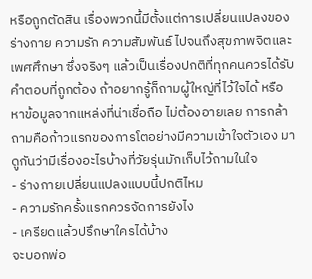หรือถูกตัดสิน เรื่องพวกนี้มีตั้งแต่การเปลี่ยนแปลงของร่างกาย ความรัก ความสัมพันธ์ ไปจนถึงสุขภาพจิตและเพศศึกษา ซึ่งจริงๆ แล้วเป็นเรื่องปกติที่ทุกคนควรได้รับคำตอบที่ถูกต้อง ถ้าอยากรู้ก็ถามผู้ใหญ่ที่ไว้ใจได้ หรือหาข้อมูลจากแหล่งที่น่าเชื่อถือ ไม่ต้องอายเลย การกล้าถามคือก้าวแรกของการโตอย่างมีความเข้าใจตัวเอง มาดูกันว่ามีเรื่องอะไรบ้างที่วัยรุ่นมักเก็บไว้ถามในใจ
- ร่างกายเปลี่ยนแปลงแบบนี้ปกติไหม
- ความรักครั้งแรกควรจัดการยังไง
- เครียดแล้วปรึกษาใครได้บ้าง
จะบอกพ่อ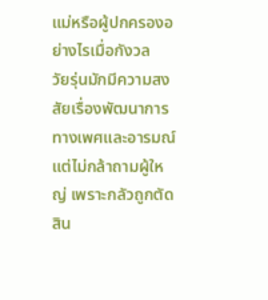แม่หรือผู้ปกครองอย่างไรเมื่อกังวล
วัยรุ่นมักมีความสงสัยเรื่องพัฒนาการทางเพศและอารมณ์แต่ไม่กล้าถามผู้ใหญ่ เพราะกลัวถูกตัดสิน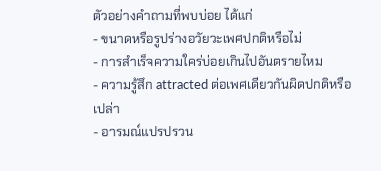ตัวอย่างคำถามที่พบบ่อย ได้แก่
- ขนาดหรือรูปร่างอวัยวะเพศปกติหรือไม่
- การสำเร็จความใคร่บ่อยเกินไปอันตรายไหม
- ความรู้สึก attracted ต่อเพศเดียวกันผิดปกติหรือเปล่า
- อารมณ์แปรปรวน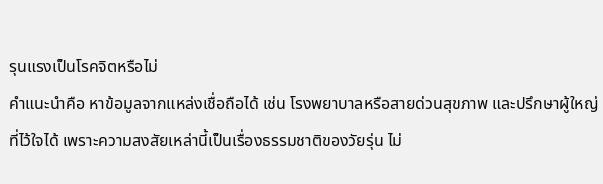รุนแรงเป็นโรคจิตหรือไม่
คำแนะนำคือ หาข้อมูลจากแหล่งเชื่อถือได้ เช่น โรงพยาบาลหรือสายด่วนสุขภาพ และปรึกษาผู้ใหญ่ที่ไว้ใจได้ เพราะความสงสัยเหล่านี้เป็นเรื่องธรรมชาติของวัยรุ่น ไม่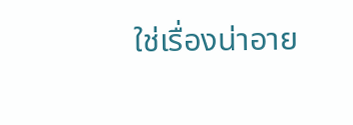ใช่เรื่องน่าอาย